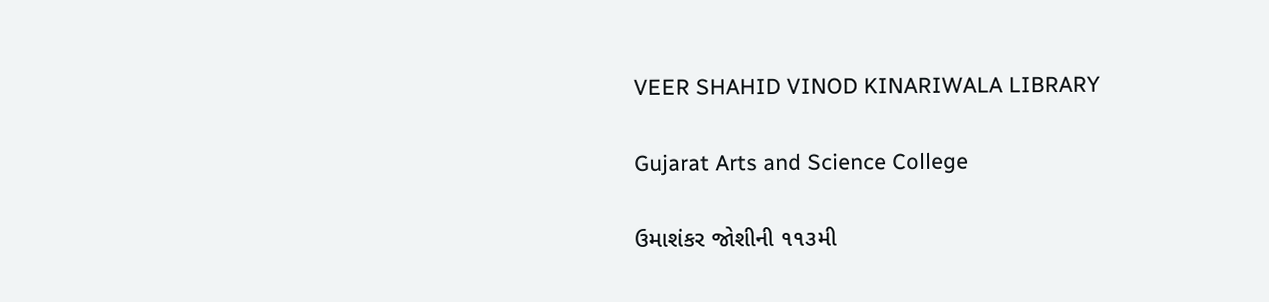VEER SHAHID VINOD KINARIWALA LIBRARY

Gujarat Arts and Science College

ઉમાશંકર જોશીની ૧૧૩મી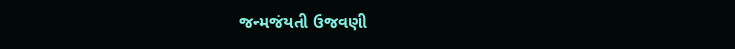જન્મજંયતી ઉજવણી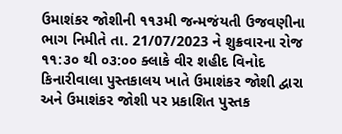ઉમાશંકર જોશીની ૧૧૩મી જન્મજંયતી ઉજવણીના ભાગ નિમીતે તા. 21/07/2023 ને શુક્રવારના રોજ ૧૧:૩૦ થી ૦૩:૦૦ ક્લાકે વીર શહીદ વિનોદ કિનારીવાલા પુસ્તકાલય ખાતે ઉમાશંકર જોશી દ્વારા અને ઉમાશંકર જોશી પર પ્રકાશિત પુસ્તક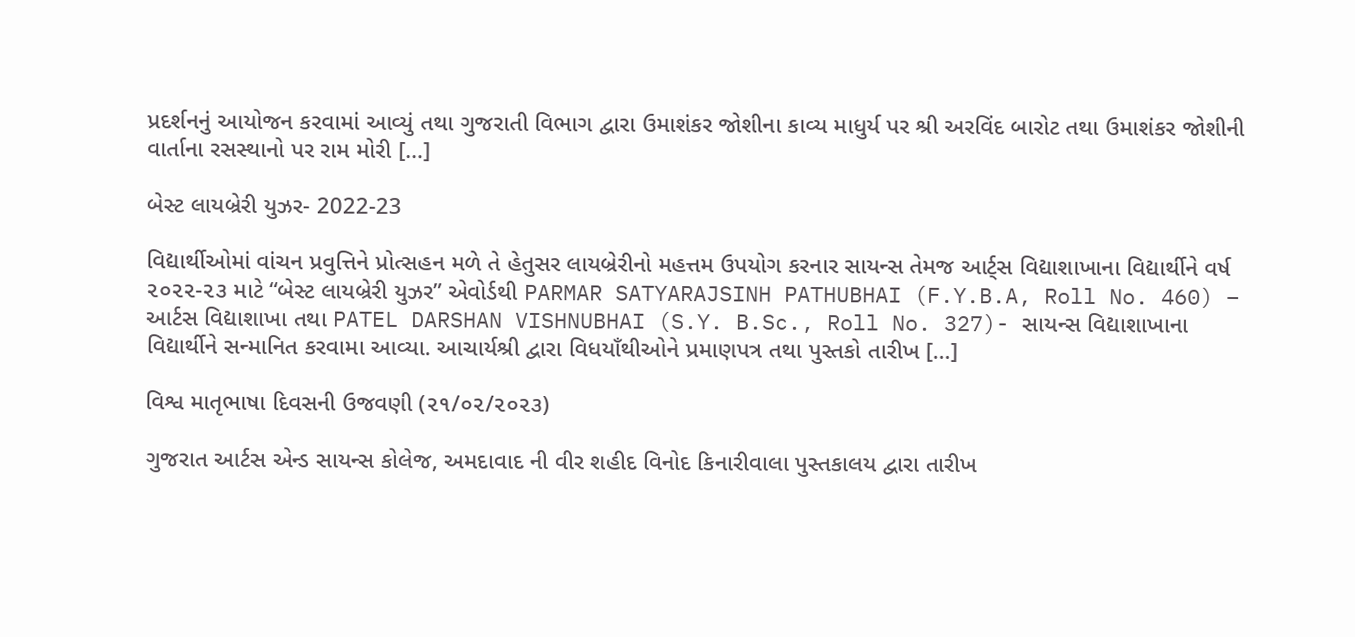પ્રદર્શનનું આયોજન કરવામાં આવ્યું તથા ગુજરાતી વિભાગ દ્વારા ઉમાશંકર જોશીના કાવ્ય માધુર્ય પર શ્રી અરવિંદ બારોટ તથા ઉમાશંકર જોશીની વાર્તાના રસસ્થાનો પર રામ મોરી […]

બેસ્ટ લાયબ્રેરી યુઝર- 2022-23

વિદ્યાર્થીઓમાં વાંચન પ્રવુત્તિને પ્રોત્સહન મળે તે હેતુસર લાયબ્રેરીનો મહત્તમ ઉપયોગ કરનાર સાયન્સ તેમજ આર્ટ્સ વિદ્યાશાખાના વિદ્યાર્થીને વર્ષ ૨૦૨૨-૨૩ માટે “બેસ્ટ લાયબ્રેરી યુઝર” એવોર્ડથી PARMAR SATYARAJSINH PATHUBHAI (F.Y.B.A, Roll No. 460) – આર્ટસ વિદ્યાશાખા તથા PATEL DARSHAN VISHNUBHAI (S.Y. B.Sc., Roll No. 327)- સાયન્સ વિદ્યાશાખાના વિદ્યાર્થીને સન્માનિત કરવામા આવ્યા. આચાર્યશ્રી દ્વારા વિધયાઁથીઓને પ્રમાણપત્ર તથા પુસ્તકો તારીખ […]

વિશ્વ માતૃભાષા દિવસની ઉજવણી (૨૧/૦૨/૨૦૨૩)

ગુજરાત આર્ટસ એન્ડ સાયન્સ કોલેજ, અમદાવાદ ની વીર શહીદ વિનોદ કિનારીવાલા પુસ્તકાલય દ્વારા તારીખ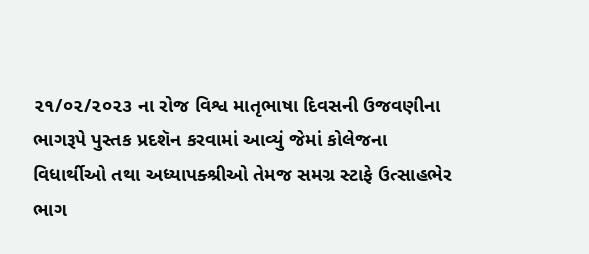૨૧/૦૨/૨૦૨૩ ના રોજ વિશ્વ માતૃભાષા દિવસની ઉજવણીના ભાગરૂપે પુસ્તક પ્રદશૅન કરવામાં આવ્યું જેમાં કોલેજના વિધાર્થીઓ તથા અધ્યાપક્શ્રીઓ તેમજ સમગ્ર સ્ટાફે ઉત્સાહભેર ભાગ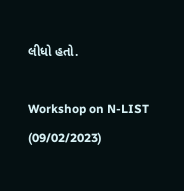લીધો હતો.

Workshop on N-LIST (09/02/2023)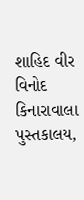શાહિદ વીર વિનોદ કિનારાવાલા પુસ્તકાલય,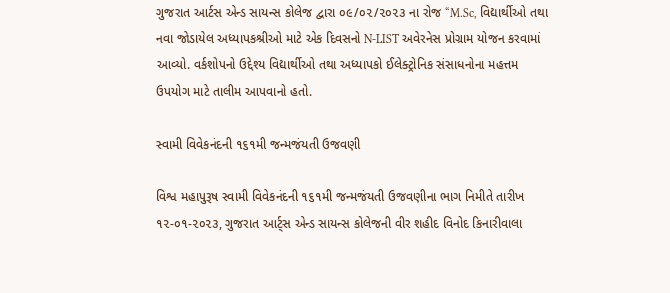ગુજરાત આર્ટસ એન્ડ સાયન્સ કોલેજ દ્વારા ૦૯/૦૨/૨૦૨૩ ના રોજ “M.Sc, વિદ્યાર્થીઓ તથા નવા જોડાયેલ અધ્યાપકશ્રીઓ માટે એક દિવસનો N-LIST અવેરનેસ પ્રોગ્રામ યોજન કરવામાં આવ્યો. વર્કશોપનો ઉદ્દેશ્ય વિદ્યાર્થીઓ તથા અધ્યાપકો ઈલેક્ટ્રોનિક સંસાધનોના મહત્તમ ઉપયોગ માટે તાલીમ આપવાનો હતો.

સ્વામી વિવેકનંદની ૧૬૧મી જન્મજંયતી ઉજવણી

વિશ્વ મહાપુરૂષ સ્વામી વિવેકનંદની ૧૬૧મી જન્મજંયતી ઉજવણીના ભાગ નિમીતે તારીખ ૧૨-૦૧-૨૦૨૩, ગુજરાત આર્ટ્સ એન્ડ સાયન્સ કોલેજની વીર શહીદ વિનોદ કિનારીવાલા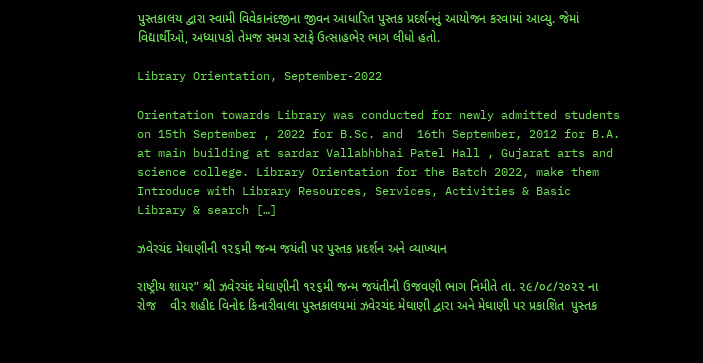પુસ્તકાલય દ્વારા સ્વામી વિવેકાનંદજીના જીવન આધારિત પુસ્તક પ્રદર્શનનું આયોજન કરવામાં આવ્યુ. જેમાં વિદ્યાર્થીઓ, અધ્યાપકો તેમજ સમગ્ર સ્ટાફે ઉત્સાહભેર ભાગ લીધો હતો.

Library Orientation, September-2022

Orientation towards Library was conducted for newly admitted students on 15th September , 2022 for B.Sc. and  16th September, 2012 for B.A. at main building at sardar Vallabhbhai Patel Hall , Gujarat arts and science college. Library Orientation for the Batch 2022, make them Introduce with Library Resources, Services, Activities & Basic Library & search […]

ઝવેરચંદ મેઘાણીની ૧૨૬મી જન્મ જયંતી પર પુસ્તક પ્રદર્શન અને વ્યાખ્યાન

રાષ્ટ્રીય શાયર” શ્રી ઝવેરચંદ મેઘાણીની ૧૨૬મી જન્મ જયંતીની ઉજવણી ભાગ નિમીતે તા. ૨૯/૦૮/૨૦૨૨ ના  રોજ    વીર શહીદ વિનોદ કિનારીવાલા પુસ્તકાલયમાં ઝવેરચંદ મેઘાણી દ્વારા અને મેઘાણી પર પ્રકાશિત  પુસ્તક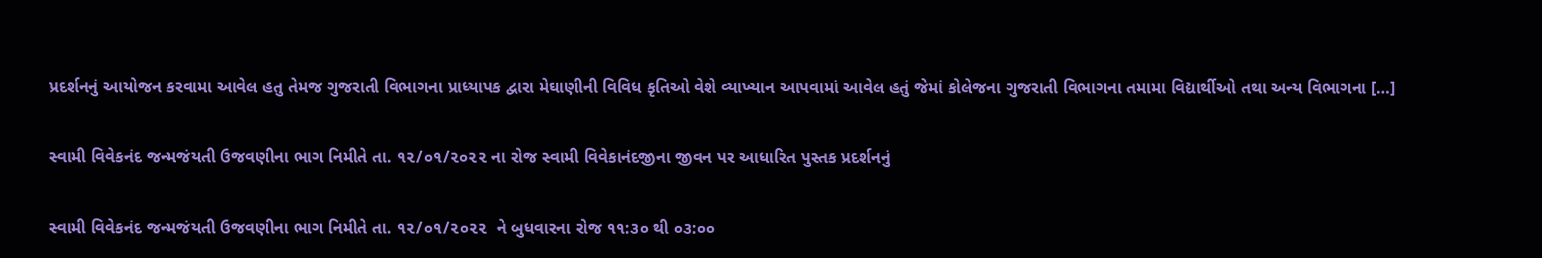પ્રદર્શનનું આયોજન કરવામા આવેલ હતુ તેમજ ગુજરાતી વિભાગના પ્રાધ્યાપક દ્વારા મેઘાણીની વિવિધ કૃતિઓ વેશે વ્યાખ્યાન આપવામાં આવેલ હતું જેમાં કોલેજના ગુજરાતી વિભાગના તમામા વિદ્યાર્થીઓ તથા અન્ય વિભાગના […]

સ્વામી વિવેકનંદ જન્મજંયતી ઉજવણીના ભાગ નિમીતે તા. ૧૨/૦૧/૨૦૨૨ ના રોજ સ્વામી વિવેકાનંદજીના જીવન પર આધારિત પુસ્તક પ્રદર્શનનું

સ્વામી વિવેકનંદ જન્મજંયતી ઉજવણીના ભાગ નિમીતે તા. ૧૨/૦૧/૨૦૨૨  ને બુધવારના રોજ ૧૧:૩૦ થી ૦૩:૦૦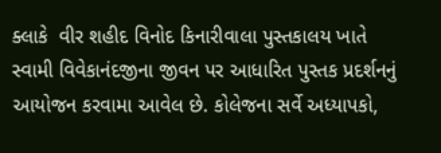ક્લાકે  વીર શહીદ વિનોદ કિનારીવાલા પુસ્તકાલય ખાતે  સ્વામી વિવેકાનંદજીના જીવન પર આધારિત પુસ્તક પ્રદર્શનનું આયોજન કરવામા આવેલ છે. કોલેજના સર્વે અધ્યાપકો,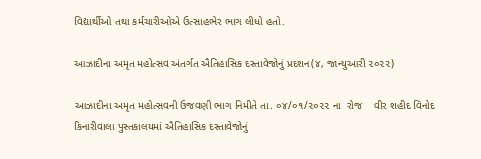વિદ્યાર્થીઓ તથા કર્મચારીઓએ ઉત્સાહભેર ભાગ લીધો હતો.

આઝાદીના અમૃત મહોત્સવ અંતર્ગત ઐતિહાસિક દસ્તાવેજોનું પ્રદશન(૪, જાન્યુઆરી ૨૦૨૨)

આઝાદીના અમૃત મહોત્સવની ઉજવણી ભાગ નિમીતે તા. ૦૪/૦૧/૨૦૨૨ ના  રોજ    વીર શહીદ વિનોદ કિનારીવાલા પુસ્તકાલયમાં ઐતિહાસિક દસ્તાવેજોનું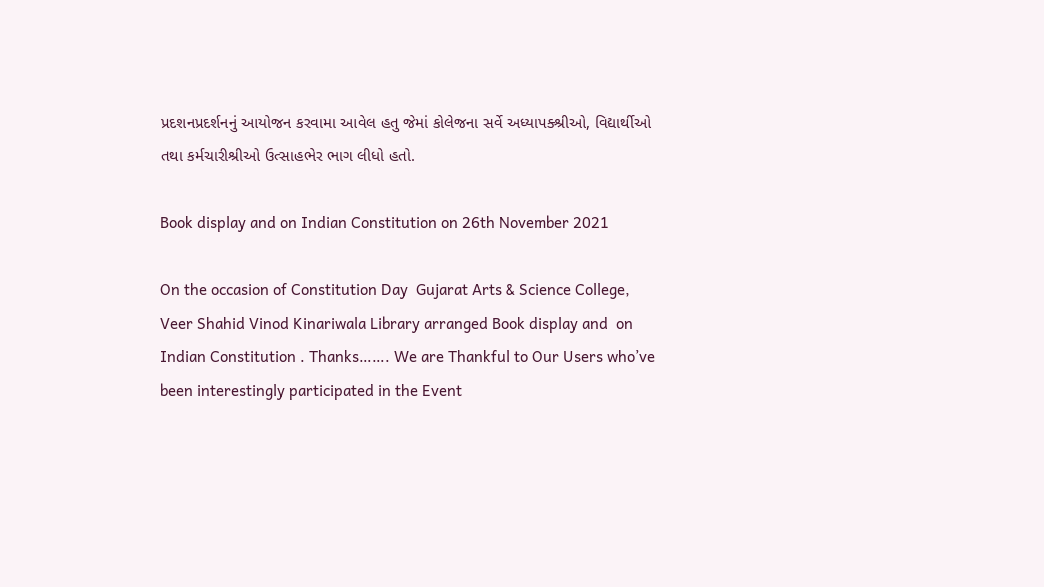પ્રદશનપ્રદર્શનનું આયોજન કરવામા આવેલ હતુ જેમાં કોલેજના સર્વે અધ્યાપક્શ્રીઓ, વિદ્યાર્થીઓ તથા કર્મચારીશ્રીઓ ઉત્સાહભેર ભાગ લીધો હતો.

Book display and on Indian Constitution on 26th November 2021

On the occasion of Constitution Day  Gujarat Arts & Science College, Veer Shahid Vinod Kinariwala Library arranged Book display and  on Indian Constitution . Thanks……. We are Thankful to Our Users who’ve been interestingly participated in the Event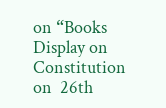on “Books Display on Constitution on  26th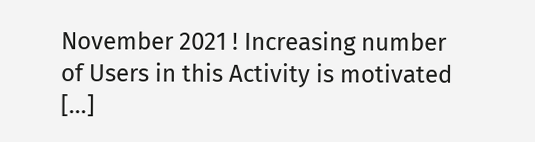November 2021 ! Increasing number of Users in this Activity is motivated […]